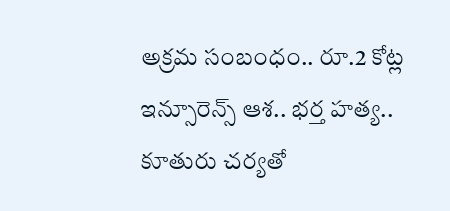అక్రమ సంబంధం.. రూ.2 కోట్ల ఇన్సూరెన్స్ ఆశ.. భర్త హత్య.. కూతురు చర్యతో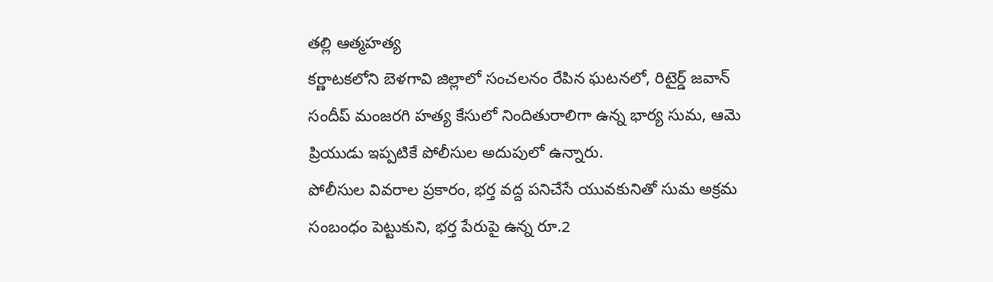తల్లి ఆత్మహత్య
కర్ణాటకలోని బెళగావి జిల్లాలో సంచలనం రేపిన ఘటనలో, రిటైర్డ్ జవాన్ సందీప్ మంజరగి హత్య కేసులో నిందితురాలిగా ఉన్న భార్య సుమ, ఆమె ప్రియుడు ఇప్పటికే పోలీసుల అదుపులో ఉన్నారు.
పోలీసుల వివరాల ప్రకారం, భర్త వద్ద పనిచేసే యువకునితో సుమ అక్రమ సంబంధం పెట్టుకుని, భర్త పేరుపై ఉన్న రూ.2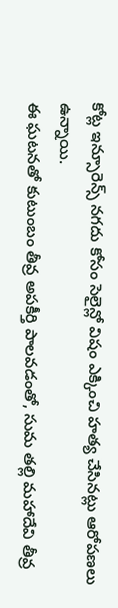కోట్ల ఇన్సూరెన్స్ నగదు కోసం సెలైన్లో విషం ఎక్కించి హత్య చేసినట్లు ఆరోపణలు ఉన్నాయి.
ఈ ఘటనతో కుటుంబం తీవ్ర అపకీర్తి పాలవడంతో, సుమ తల్లి మహాదేవి తీవ్ర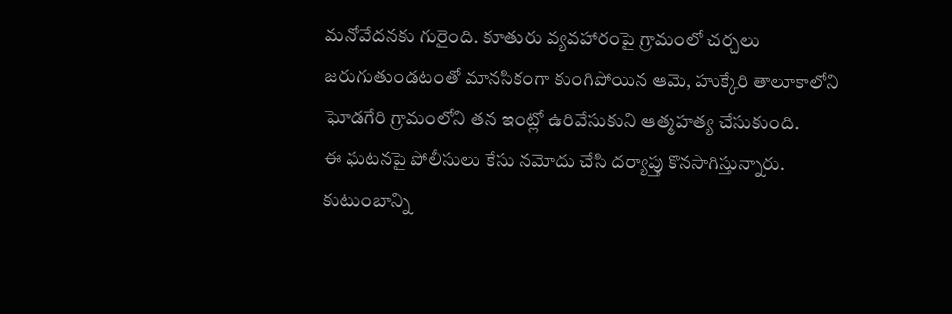మనోవేదనకు గురైంది. కూతురు వ్యవహారంపై గ్రామంలో చర్చలు జరుగుతుండటంతో మానసికంగా కుంగిపోయిన ఆమె, హుక్కేరి తాలూకాలోని ఘోడగేరి గ్రామంలోని తన ఇంట్లో ఉరివేసుకుని ఆత్మహత్య చేసుకుంది.
ఈ ఘటనపై పోలీసులు కేసు నమోదు చేసి దర్యాప్తు కొనసాగిస్తున్నారు. కుటుంబాన్ని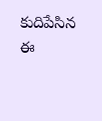కుదిపేసిన ఈ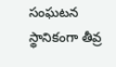సంఘటన స్థానికంగా తీవ్ర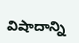విషాదాన్ని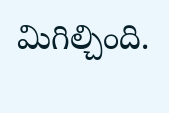మిగిల్చింది.